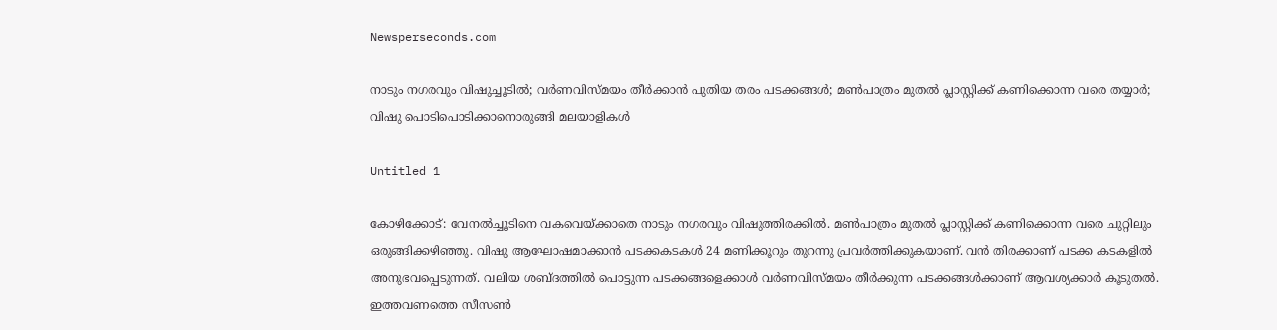Newsperseconds.com

നാടും നഗരവും വിഷുച്ചൂടില്‍; വര്‍ണവിസ്മയം തീര്‍ക്കാന്‍ പുതിയ തരം പടക്കങ്ങള്‍; മണ്‍പാത്രം മുതല്‍ പ്ലാസ്റ്റിക്ക് കണിക്കൊന്ന വരെ തയ്യാര്‍; വിഷു പൊടിപൊടിക്കാനൊരുങ്ങി മലയാളികള്‍

Untitled 1

കോഴിക്കോട്: വേനല്‍ച്ചൂടിനെ വകവെയ്ക്കാതെ നാടും നഗരവും വിഷുത്തിരക്കില്‍. മണ്‍പാത്രം മുതല്‍ പ്ലാസ്റ്റിക്ക് കണിക്കൊന്ന വരെ ചുറ്റിലും ഒരുങ്ങിക്കഴിഞ്ഞു. വിഷു ആഘോഷമാക്കാന്‍ പടക്കകടകള്‍ 24 മണിക്കൂറും തുറന്നു പ്രവര്‍ത്തിക്കുകയാണ്. വന്‍ തിരക്കാണ് പടക്ക കടകളില്‍ അനുഭവപ്പെടുന്നത്. വലിയ ശബ്ദത്തില്‍ പൊട്ടുന്ന പടക്കങ്ങളെക്കാള്‍ വര്‍ണവിസ്മയം തീര്‍ക്കുന്ന പടക്കങ്ങള്‍ക്കാണ് ആവശ്യക്കാര്‍ കൂടുതല്‍. ഇത്തവണത്തെ സീസണ്‍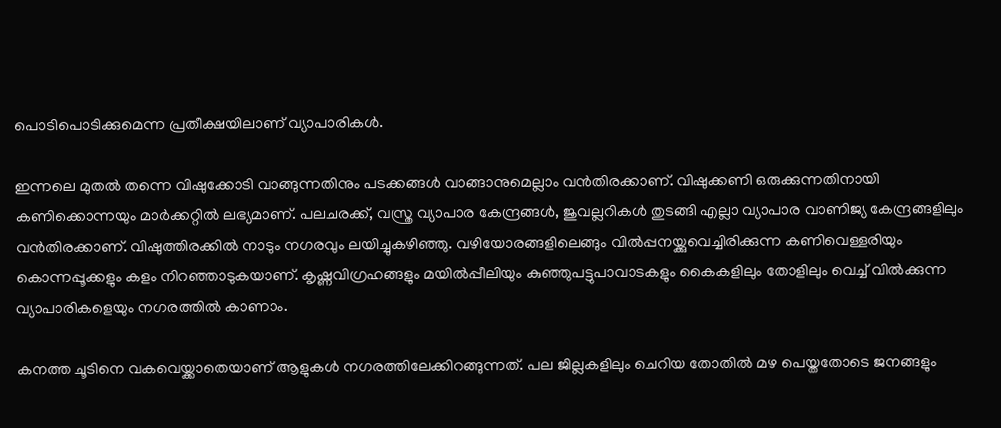പൊടിപൊടിക്കുമെന്ന പ്രതീക്ഷയിലാണ് വ്യാപാരികള്‍.

ഇന്നലെ മുതല്‍ തന്നെ വിഷുക്കോടി വാങ്ങുന്നതിനും പടക്കങ്ങള്‍ വാങ്ങാനുമെല്ലാം വന്‍തിരക്കാണ്. വിഷുക്കണി ഒരുക്കുന്നതിനായി കണിക്കൊന്നയും മാര്‍ക്കറ്റില്‍ ലഭ്യമാണ്. പലചരക്ക്, വസ്ത്ര വ്യാപാര കേന്ദ്രങ്ങള്‍, ജുവല്ലറികള്‍ തുടങ്ങി എല്ലാ വ്യാപാര വാണിജ്യ കേന്ദ്രങ്ങളിലും വന്‍തിരക്കാണ്. വിഷുത്തിരക്കില്‍ നാടും നഗരവും ലയിച്ചുകഴിഞ്ഞു. വഴിയോരങ്ങളിലെങ്ങും വില്‍പ്പനയ്ക്കുവെച്ചിരിക്കുന്ന കണിവെള്ളരിയും കൊന്നപ്പൂക്കളും കളം നിറഞ്ഞാടുകയാണ്. കൃഷ്ണവിഗ്രഹങ്ങളും മയില്‍പ്പീലിയും കുഞ്ഞുപട്ടുപാവാടകളും കൈകളിലും തോളിലും വെച്ച് വില്‍ക്കുന്ന വ്യാപാരികളെയും നഗരത്തില്‍ കാണാം.

കനത്ത ചൂടിനെ വകവെയ്ക്കാതെയാണ് ആളുകള്‍ നഗരത്തിലേക്കിറങ്ങുന്നത്. പല ജില്ലകളിലും ചെറിയ തോതില്‍ മഴ പെയ്തതോടെ ജനങ്ങളും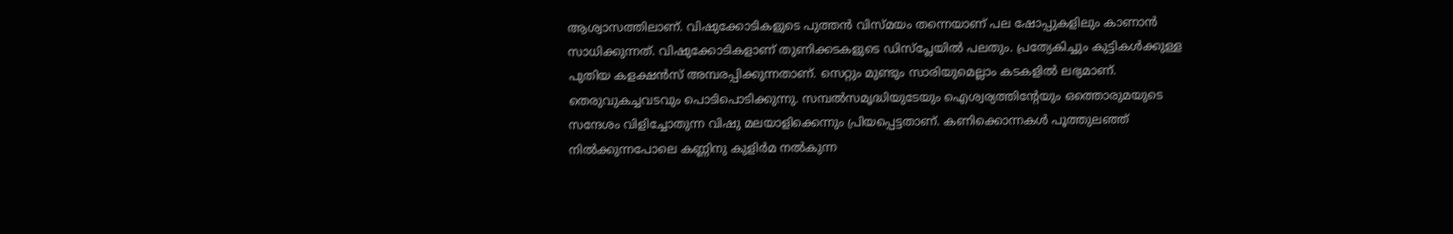ആശ്വാസത്തിലാണ്. വിഷുക്കോടികളുടെ പുത്തന്‍ വിസ്മയം തന്നെയാണ് പല ഷോപ്പുകളിലും കാണാന്‍ സാധിക്കുന്നത്. വിഷുക്കോടികളാണ് തുണിക്കടകളുടെ ഡിസ്പ്ലേയില്‍ പലതും. പ്രത്യേകിച്ചും കുട്ടികള്‍ക്കുള്ള പുതിയ കളക്ഷന്‍സ് അമ്പരപ്പിക്കുന്നതാണ്. സെറ്റും മുണ്ടും സാരിയുമെല്ലാം കടകളില്‍ ലഭ്യമാണ്. തെരുവുകച്ചവടവും പൊടിപൊടിക്കുന്നു. സമ്പല്‍സമൃദ്ധിയുടേയും ഐശ്വര്യത്തിന്റേയും ഒത്തൊരുമയുടെ സന്ദേശം വിളിച്ചോതുന്ന വിഷു മലയാളിക്കെന്നും പ്രിയപ്പെട്ടതാണ്. കണിക്കൊന്നകള്‍ പൂത്തുലഞ്ഞ് നില്‍ക്കുന്നപോലെ കണ്ണിനു കുളിര്‍മ നല്‍കുന്ന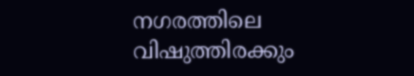നഗരത്തിലെ വിഷുത്തിരക്കും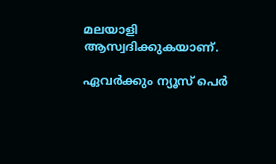മലയാളി ആസ്വദിക്കുകയാണ്.

ഏവര്‍ക്കും ന്യൂസ് പെര്‍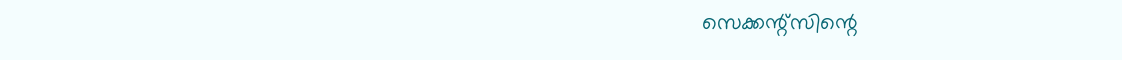സെക്കന്റ്‌സിന്റെ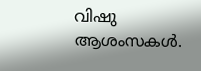വിഷു ആശംസകള്‍.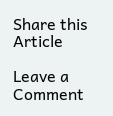Share this Article

Leave a Comment